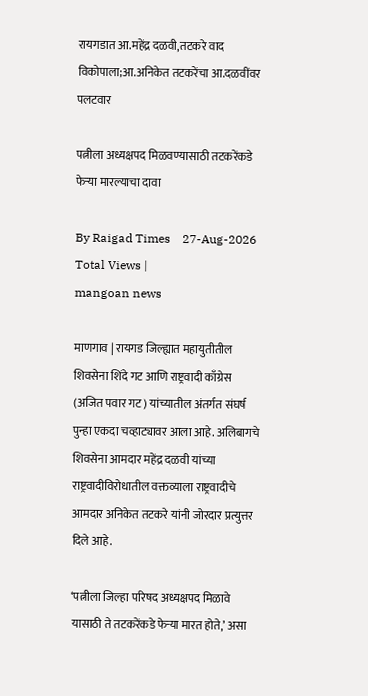रायगडात आ.महेंद्र दळवी,तटकरे वाद विकोपाला;आ.अनिकेत तटकरेंचा आ.दळवींवर पलटवार

पत्नीला अध्यक्षपद मिळवण्यासाठी तटकरेंकडे फेर्‍या मारल्याचा दावा

By Raigad Times    27-Aug-2026
Total Views |
mangoan news

माणगाव | रायगड जिल्ह्यात महायुतीतील शिवसेना शिंदे गट आणि राष्ट्रवादी काँग्रेस (अजित पवार गट) यांच्यातील अंतर्गत संघर्ष पुन्हा एकदा चव्हाट्यावर आला आहे. अलिबागचे शिवसेना आमदार महेंद्र दळवी यांच्या राष्ट्रवादीविरोधातील वक्तव्याला राष्ट्रवादीचे आमदार अनिकेत तटकरे यांनी जोरदार प्रत्युत्तर दिले आहे.

‘पत्नीला जिल्हा परिषद अध्यक्षपद मिळावे यासाठी ते तटकरेंकडे फेर्‍या मारत होते,’ असा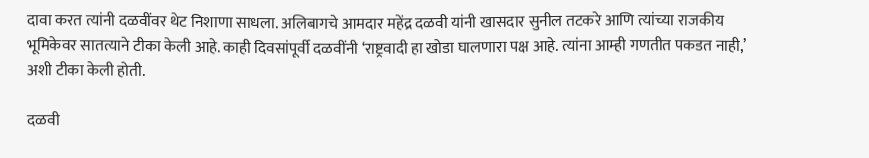दावा करत त्यांनी दळवींवर थेट निशाणा साधला. अलिबागचे आमदार महेंद्र दळवी यांनी खासदार सुनील तटकरे आणि त्यांच्या राजकीय भूमिकेवर सातत्याने टीका केली आहे. काही दिवसांपूर्वी दळवींनी ‘राष्ट्रवादी हा खोडा घालणारा पक्ष आहे. त्यांना आम्ही गणतीत पकडत नाही,’ अशी टीका केली होती.

दळवी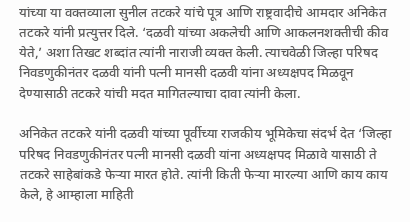यांच्या या वक्तव्याला सुनील तटकरे यांचे पूत्र आणि राष्ट्रवादीचे आमदार अनिकेत तटकरे यांनी प्रत्युत्तर दिले. ‘दळवी यांच्या अकलेची आणि आकलनशक्तीची कीव येते,’ अशा तिखट शब्दांत त्यांनी नाराजी व्यक्त केली. त्याचवेळी जिल्हा परिषद निवडणुकीनंतर दळवी यांनी पत्नी मानसी दळवी यांना अध्यक्षपद मिळवून देण्यासाठी तटकरे यांची मदत मागितल्याचा दावा त्यांनी केला.

अनिकेत तटकरे यांनी दळवी यांच्या पूर्वीच्या राजकीय भूमिकेचा संदर्भ देत ‘जिल्हा परिषद निवडणुकीनंतर पत्नी मानसी दळवी यांना अध्यक्षपद मिळावे यासाठी ते तटकरे साहेबांकडे फेर्‍या मारत होते. त्यांनी किती फेर्‍या मारल्या आणि काय काय केले, हे आम्हाला माहिती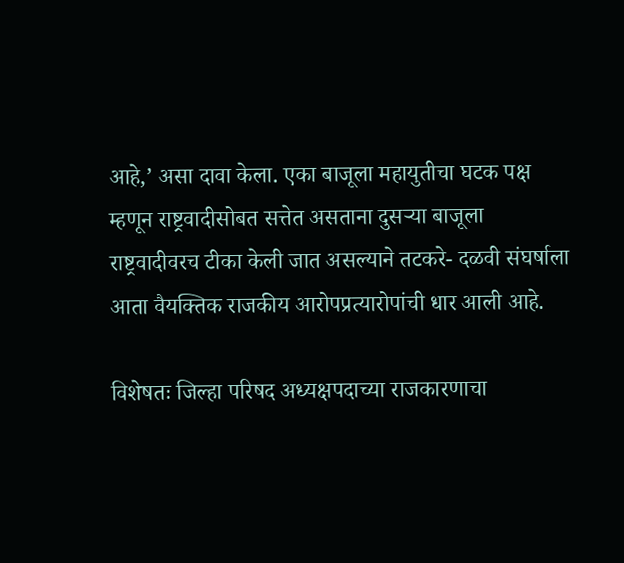आहे,’ असा दावा केला. एका बाजूला महायुतीचा घटक पक्ष म्हणून राष्ट्रवादीसोबत सत्तेत असताना दुसर्‍या बाजूला राष्ट्रवादीवरच टीका केली जात असल्याने तटकरे- दळवी संघर्षाला आता वैयक्तिक राजकीय आरोपप्रत्यारोपांची धार आली आहे.

विशेषतः जिल्हा परिषद अध्यक्षपदाच्या राजकारणाचा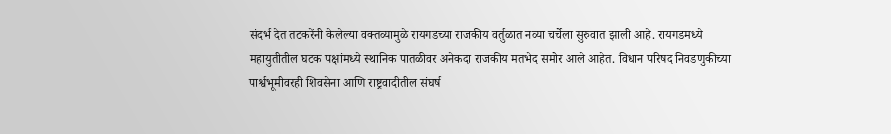संदर्भ देत तटकरेंनी केलेल्या वक्तव्यामुळे रायगडच्या राजकीय वर्तुळात नव्या चर्चेला सुरुवात झाली आहे. रायगडमध्ये महायुतीतील घटक पक्षांमध्ये स्थानिक पातळीवर अनेकदा राजकीय मतभेद समोर आले आहेत. विधान परिषद निवडणुकीच्या पार्श्वभूमीवरही शिवसेना आणि राष्ट्रवादीतील संघर्ष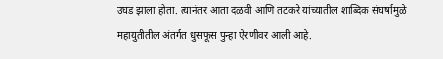उघड झाला होता. त्यानंतर आता दळवी आणि तटकरे यांच्यातील शाब्दिक संघर्षामुळे महायुतीतील अंतर्गत धुसफूस पुन्हा ऐरणीवर आली आहे.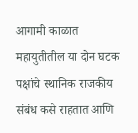आगामी काळात महायुतीतील या दोन घटक पक्षांचे स्थानिक राजकीय संबंध कसे राहतात आणि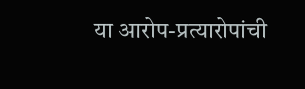या आरोप-प्रत्यारोपांची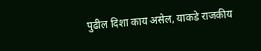पुढील दिशा काय असेल, याकडे राजकीय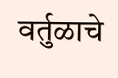वर्तुळाचे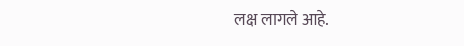लक्ष लागले आहे.